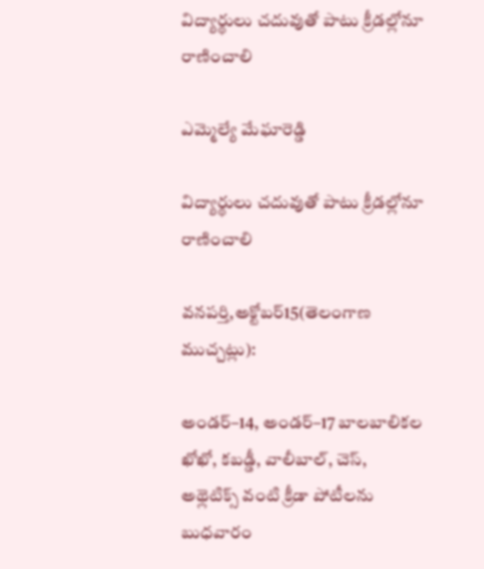విద్యార్థులు చదువుతో పాటు క్రీడల్లోనూ రాణించాలి

ఎమ్మెల్యే మేఘారెడ్డి

విద్యార్థులు చదువుతో పాటు క్రీడల్లోనూ రాణించాలి

వనపర్తి,అక్టోబర్15(తెలంగాణ ముచ్చట్లు):

అండర్–14, అండర్–17 బాలబాలికల ఖోఖో, కబడ్డీ, వాలీబాల్, చెస్, అథ్లెటిక్స్ వంటి క్రీడా పోటీలను బుధవారం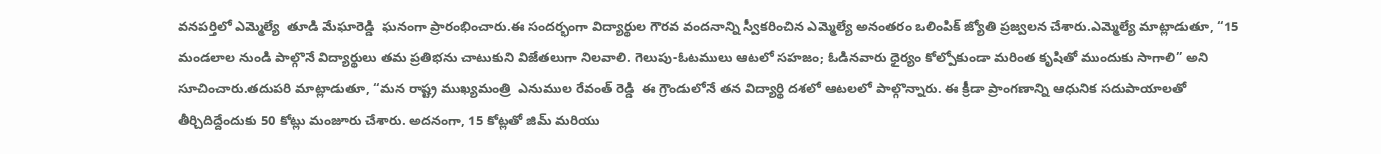వనపర్తిలో ఎమ్మెల్యే  తూడి మేఘారెడ్డి  ఘనంగా ప్రారంభించారు.ఈ సందర్భంగా విద్యార్థుల గౌరవ వందనాన్ని స్వీకరించిన ఎమ్మెల్యే అనంతరం ఒలింపిక్ జ్యోతి ప్రజ్వలన చేశారు.ఎమ్మెల్యే మాట్లాడుతూ, “15 మండలాల నుండి పాల్గొనే విద్యార్థులు తమ ప్రతిభను చాటుకుని విజేతలుగా నిలవాలి. గెలుపు-ఓటములు ఆటలో సహజం; ఓడినవారు ధైర్యం కోల్పోకుండా మరింత కృషితో ముందుకు సాగాలి” అని సూచించారు.తదుపరి మాట్లాడుతూ, “మన రాష్ట్ర ముఖ్యమంత్రి  ఎనుముల రేవంత్ రెడ్డి  ఈ గ్రౌండులోనే తన విద్యార్థి దశలో ఆటలలో పాల్గొన్నారు. ఈ క్రీడా ప్రాంగణాన్ని ఆధునిక సదుపాయాలతో తీర్చిదిద్దేందుకు 50 కోట్లు మంజూరు చేశారు. అదనంగా, 15 కోట్లతో జిమ్ మరియు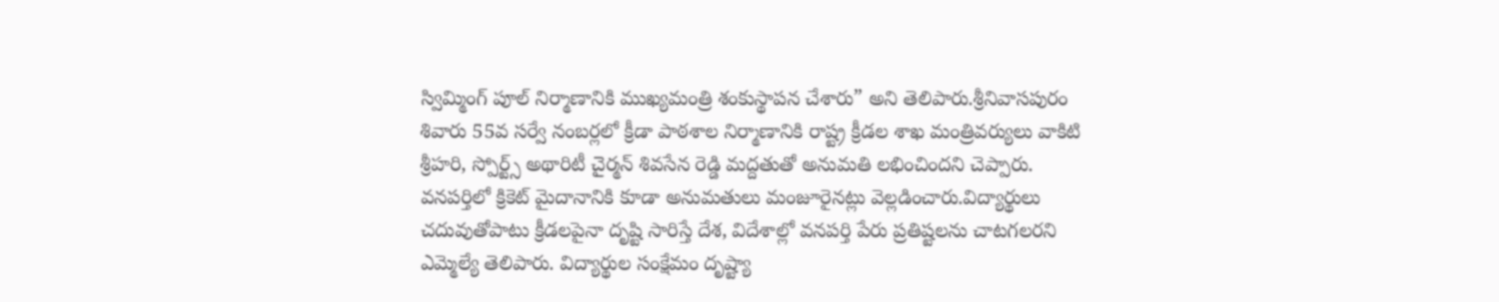స్విమ్మింగ్ పూల్ నిర్మాణానికి ముఖ్యమంత్రి శంకుస్థాపన చేశారు” అని తెలిపారు.శ్రీనివాసపురం శివారు 55వ సర్వే నంబర్లలో క్రీడా పాఠశాల నిర్మాణానికి రాష్ట్ర క్రీడల శాఖ మంత్రివర్యులు వాకిటి శ్రీహరి, స్పోర్ట్స్ అథారిటీ చైర్మన్ శివసేన రెడ్డి మద్దతుతో అనుమతి లభించిందని చెప్పారు. వనపర్తిలో క్రికెట్ మైదానానికి కూడా అనుమతులు మంజూరైనట్లు వెల్లడించారు.విద్యార్థులు చదువుతోపాటు క్రీడలపైనా దృష్టి సారిస్తే దేశ, విదేశాల్లో వనపర్తి పేరు ప్రతిష్టలను చాటగలరని ఎమ్మెల్యే తెలిపారు. విద్యార్థుల సంక్షేమం దృష్ట్యా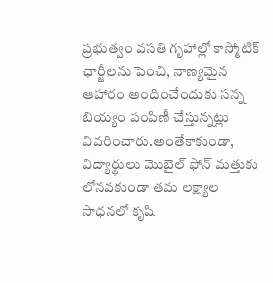ప్రభుత్వం వసతి గృహాల్లో కాస్మోటిక్ ఛార్జీలను పెంచి, నాణ్యమైన ఆహారం అందించేందుకు సన్న బియ్యం పంపిణీ చేస్తున్నట్లు వివరించారు.అంతేకాకుండా, విద్యార్థులు మొబైల్ ఫోన్ మత్తుకు లోనవకుండా తమ లక్ష్యాల సాధనలో కృషి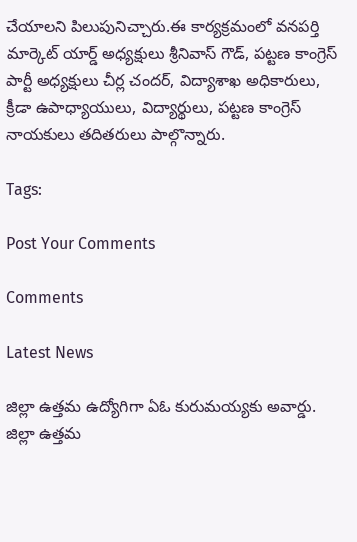చేయాలని పిలుపునిచ్చారు.ఈ కార్యక్రమంలో వనపర్తి మార్కెట్ యార్డ్ అధ్యక్షులు శ్రీనివాస్ గౌడ్, పట్టణ కాంగ్రెస్ పార్టీ అధ్యక్షులు చీర్ల చందర్, విద్యాశాఖ అధికారులు, క్రీడా ఉపాధ్యాయులు, విద్యార్థులు, పట్టణ కాంగ్రెస్ నాయకులు తదితరులు పాల్గొన్నారు.

Tags:

Post Your Comments

Comments

Latest News

జిల్లా ఉత్తమ ఉద్యోగిగా ఏఓ కురుమయ్యకు అవార్డు. జిల్లా ఉత్తమ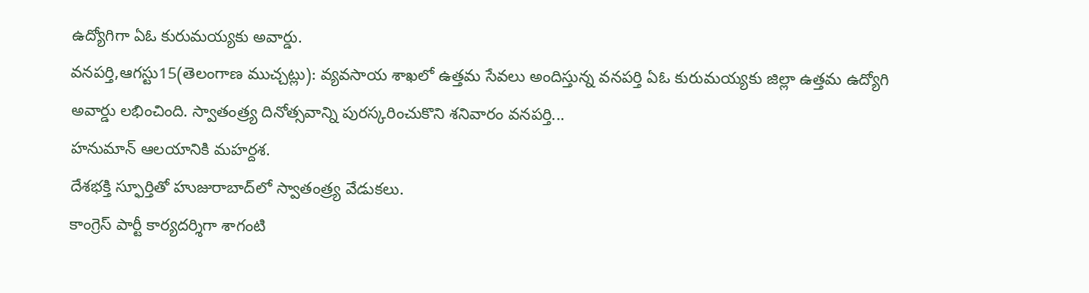ఉద్యోగిగా ఏఓ కురుమయ్యకు అవార్డు.
వనపర్తి,ఆగస్టు15(తెలంగాణ ముచ్చట్లు): వ్యవసాయ శాఖలో ఉత్తమ సేవలు అందిస్తున్న వనపర్తి ఏఓ కురుమయ్యకు జిల్లా ఉత్తమ ఉద్యోగి అవార్డు లభించింది. స్వాతంత్ర్య దినోత్సవాన్ని పురస్కరించుకొని శనివారం వనపర్తి...
హనుమాన్ ఆలయానికి మహర్దశ.
దేశభక్తి స్ఫూర్తితో హుజురాబాద్‌లో స్వాతంత్ర్య వేడుకలు.
కాంగ్రెస్ పార్టీ కార్యదర్శిగా శాగంటి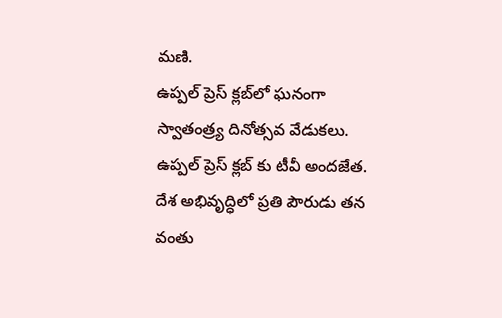మణి.
ఉప్పల్ ప్రెస్ క్లబ్‌లో ఘనంగా స్వాతంత్ర్య దినోత్సవ వేడుకలు.
ఉప్పల్ ప్రెస్ క్లబ్‌ కు టీవీ అందజేత.
దేశ అభివృద్ధిలో ప్రతి పౌరుడు తన వంతు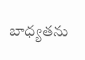బాధ్యతను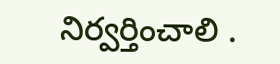నిర్వర్తించాలి .